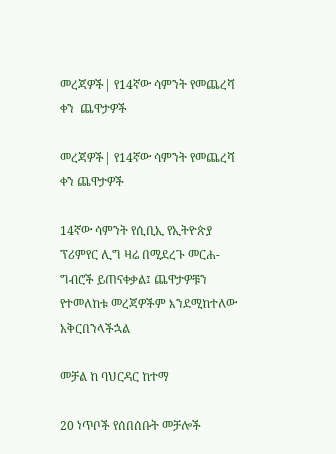መረጃዎች| የ14ኛው ሳምንት የመጨረሻ ቀን  ጨዋታዎች

መረጃዎች| የ14ኛው ሳምንት የመጨረሻ ቀን ጨዋታዎች

14ኛው ሳምንት የሲቢኢ የኢትዮጵያ ፕሪምየር ሊግ ዛሬ በሚደረጉ መርሐ-ግብሮች ይጠናቀቃል፤ ጨዋታዎቹን የተመለከቱ መረጃዎችም እንደሚከተለው አቅርበንላችኋል

መቻል ከ ባህርዳር ከተማ

20 ነጥቦች የሰበሰቡት መቻሎች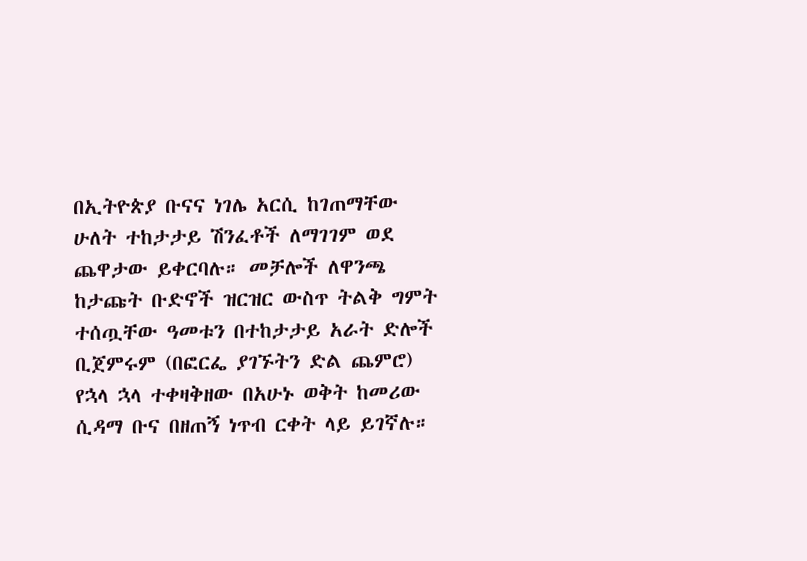በኢትዮጵያ ቡናና ነገሌ አርሲ ከገጠማቸው ሁለት ተከታታይ ሽንፈቶች ለማገገም ወደ ጨዋታው ይቀርባሉ። መቻሎች ለዋንጫ ከታጩት ቡድኖች ዝርዝር ውስጥ ትልቅ ግምት ተሰጧቸው ዓመቱን በተከታታይ አራት ድሎች ቢጀምሩም (በፎርፌ ያገኙትን ድል ጨምሮ) የኋላ ኋላ ተቀዛቅዘው በአሁኑ ወቅት ከመሪው ሲዳማ ቡና በዘጠኝ ነጥብ ርቀት ላይ ይገኛሉ።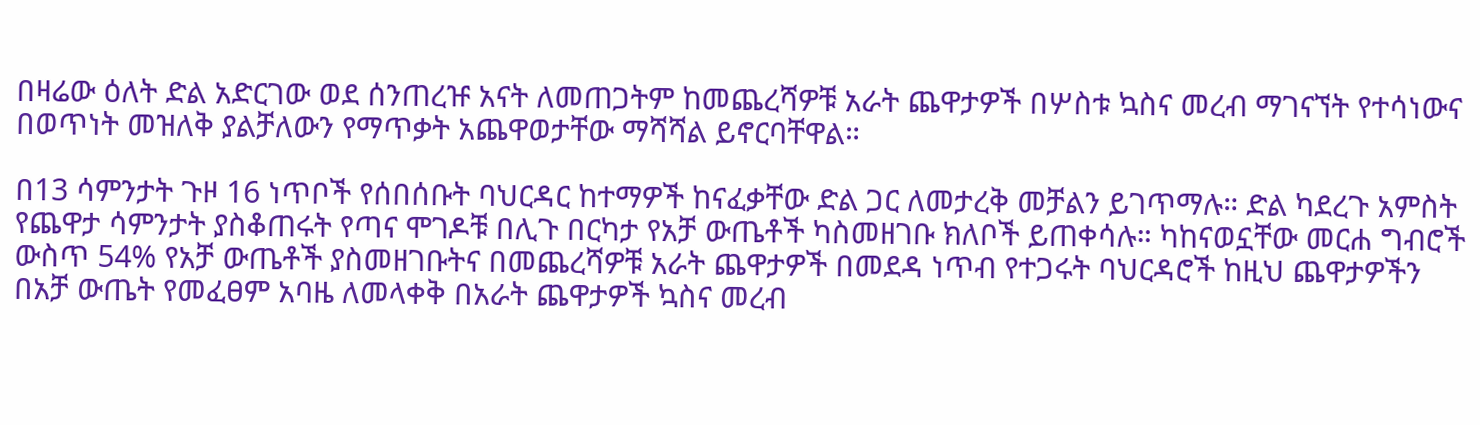በዛሬው ዕለት ድል አድርገው ወደ ሰንጠረዡ አናት ለመጠጋትም ከመጨረሻዎቹ አራት ጨዋታዎች በሦስቱ ኳስና መረብ ማገናኘት የተሳነውና በወጥነት መዝለቅ ያልቻለውን የማጥቃት አጨዋወታቸው ማሻሻል ይኖርባቸዋል።

በ13 ሳምንታት ጉዞ 16 ነጥቦች የሰበሰቡት ባህርዳር ከተማዎች ከናፈቃቸው ድል ጋር ለመታረቅ መቻልን ይገጥማሉ። ድል ካደረጉ አምስት የጨዋታ ሳምንታት ያስቆጠሩት የጣና ሞገዶቹ በሊጉ በርካታ የአቻ ውጤቶች ካስመዘገቡ ክለቦች ይጠቀሳሉ። ካከናወኗቸው መርሐ ግብሮች ውስጥ 54% የአቻ ውጤቶች ያስመዘገቡትና በመጨረሻዎቹ አራት ጨዋታዎች በመደዳ ነጥብ የተጋሩት ባህርዳሮች ከዚህ ጨዋታዎችን በአቻ ውጤት የመፈፀም አባዜ ለመላቀቅ በአራት ጨዋታዎች ኳስና መረብ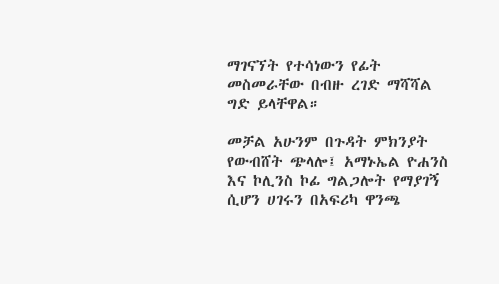ማገናኘት የተሳነውን የፊት መስመራቸው በብዙ ረገድ ማሻሻል ግድ ይላቸዋል።

መቻል አሁንም በጉዳት ምክንያት የውብሸት ጭላሎ፤ አማኑኤል ዮሐንስ እና ኮሊንስ ኮፊ ግልጋሎት የማያገኝ ሲሆን ሀገሩን በአፍሪካ ዋንጫ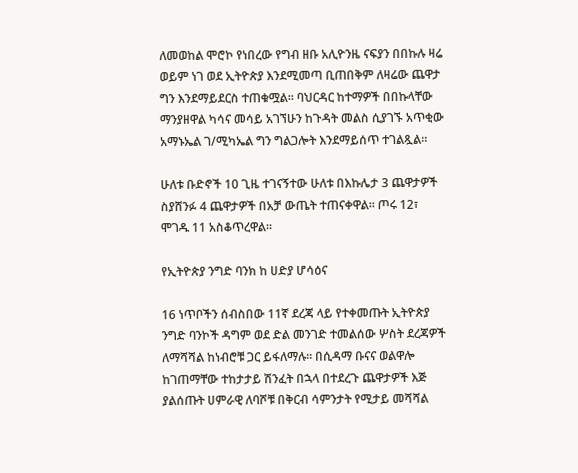ለመወከል ሞሮኮ የነበረው የግብ ዘቡ አሊዮንዜ ናፍያን በበኩሉ ዛሬ ወይም ነገ ወደ ኢትዮጵያ እንደሚመጣ ቢጠበቅም ለዛሬው ጨዋታ ግን እንደማይደርስ ተጠቁሟል። ባህርዳር ከተማዎች በበኩላቸው ማንያዘዋል ካሳና መሳይ አገኘሁን ከጉዳት መልስ ሲያገኙ አጥቂው አማኑኤል ገ/ሚካኤል ግን ግልጋሎት እንደማይሰጥ ተገልጿል።

ሁለቱ ቡድኖች 10 ጊዜ ተገናኝተው ሁለቱ በእኩሌታ 3 ጨዋታዎች ስያሸንፉ 4 ጨዋታዎች በአቻ ውጤት ተጠናቀዋል። ጦሩ 12፣ ሞገዱ 11 አስቆጥረዋል።

የኢትዮጵያ ንግድ ባንክ ከ ሀድያ ሆሳዕና

16 ነጥቦችን ሰብስበው 11ኛ ደረጃ ላይ የተቀመጡት ኢትዮጵያ ንግድ ባንኮች ዳግም ወደ ድል መንገድ ተመልሰው ሦስት ደረጃዎች ለማሻሻል ከነብሮቹ ጋር ይፋለማሉ። በሲዳማ ቡናና ወልዋሎ ከገጠማቸው ተከታታይ ሽንፈት በኋላ በተደረጉ ጨዋታዎች እጅ ያልሰጡት ሀምራዊ ለባሾቹ በቅርብ ሳምንታት የሚታይ መሻሻል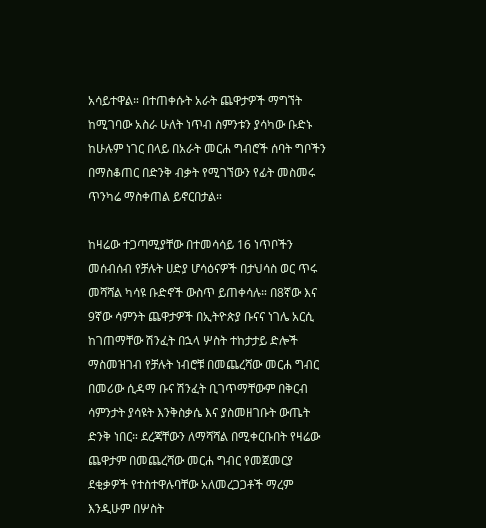አሳይተዋል። በተጠቀሱት አራት ጨዋታዎች ማግኘት ከሚገባው አስራ ሁለት ነጥብ ስምንቱን ያሳካው ቡድኑ ከሁሉም ነገር በላይ በአራት መርሐ ግብሮች ሰባት ግቦችን በማስቆጠር በድንቅ ብቃት የሚገኘውን የፊት መስመሩ ጥንካሬ ማስቀጠል ይኖርበታል።

ከዛሬው ተጋጣሚያቸው በተመሳሳይ 16 ነጥቦችን መሰብሰብ የቻሉት ሀድያ ሆሳዕናዎች በታህሳስ ወር ጥሩ መሻሻል ካሳዩ ቡድኖች ውስጥ ይጠቀሳሉ። በ8ኛው እና 9ኛው ሳምንት ጨዋታዎች በኢትዮጵያ ቡናና ነገሌ አርሲ ከገጠማቸው ሽንፈት በኋላ ሦስት ተከታታይ ድሎች ማስመዝገብ የቻሉት ነብሮቹ በመጨረሻው መርሐ ግብር በመሪው ሲዳማ ቡና ሽንፈት ቢገጥማቸውም በቅርብ ሳምንታት ያሳዩት እንቅስቃሴ እና ያስመዘገቡት ውጤት ድንቅ ነበር። ደረጃቸውን ለማሻሻል በሚቀርቡበት የዛሬው ጨዋታም በመጨረሻው መርሐ ግብር የመጀመርያ ደቂቃዎች የተስተዋሉባቸው አለመረጋጋቶች ማረም እንዲሁም በሦስት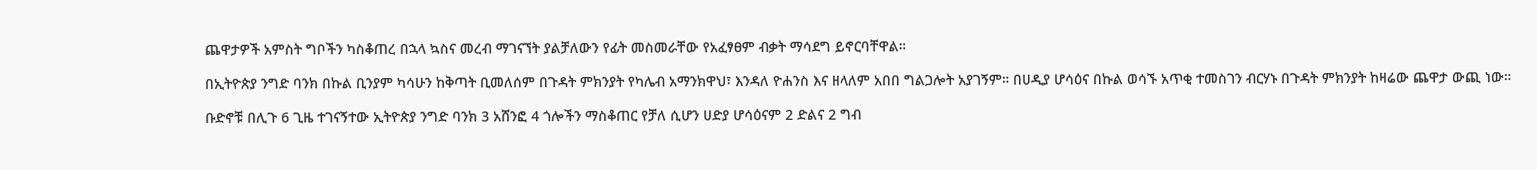ጨዋታዎች አምስት ግቦችን ካስቆጠረ በኋላ ኳስና መረብ ማገናኘት ያልቻለውን የፊት መስመራቸው የአፈፃፀም ብቃት ማሳደግ ይኖርባቸዋል።

በኢትዮጵያ ንግድ ባንክ በኩል ቢንያም ካሳሁን ከቅጣት ቢመለሰም በጉዳት ምክንያት የካሌብ አማንክዋህ፣ እንዳለ ዮሐንስ እና ዘላለም አበበ ግልጋሎት አያገኝም። በሀዲያ ሆሳዕና በኩል ወሳኙ አጥቂ ተመስገን ብርሃኑ በጉዳት ምክንያት ከዛሬው ጨዋታ ውጪ ነው።

ቡድኖቹ በሊጉ 6 ጊዜ ተገናኝተው ኢትዮጵያ ንግድ ባንክ 3 አሸንፎ 4 ጎሎችን ማስቆጠር የቻለ ሲሆን ሀድያ ሆሳዕናም 2 ድልና 2 ግብ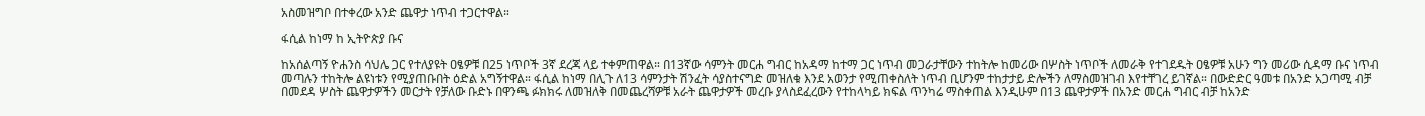አስመዝግቦ በተቀረው አንድ ጨዋታ ነጥብ ተጋርተዋል።

ፋሲል ከነማ ከ ኢትዮጵያ ቡና

ከአሰልጣኝ ዮሐንስ ሳህሌ ጋር የተለያዩት ዐፄዎቹ በ25 ነጥቦች 3ኛ ደረጃ ላይ ተቀምጠዋል። በ13ኛው ሳምንት መርሐ ግብር ከአዳማ ከተማ ጋር ነጥብ መጋራታቸውን ተከትሎ ከመሪው በሦስት ነጥቦች ለመራቅ የተገደዱት ዐፄዎቹ አሁን ግን መሪው ሲዳማ ቡና ነጥብ መጣሉን ተከትሎ ልዩነቱን የሚያጠቡበት ዕድል አግኝተዋል። ፋሲል ከነማ በሊጉ ለ13 ሳምንታት ሽንፈት ሳያስተናግድ መዝለቁ እንደ አወንታ የሚጠቀስለት ነጥብ ቢሆንም ተከታታይ ድሎችን ለማስመዝገብ እየተቸገረ ይገኛል። በውድድር ዓመቱ በአንድ አጋጣሚ ብቻ በመደዳ ሦስት ጨዋታዎችን መርታት የቻለው ቡድኑ በዋንጫ ፉክክሩ ለመዝለቅ በመጨረሻዎቹ አራት ጨዋታዎች መረቡ ያላስደፈረውን የተከላካይ ክፍል ጥንካሬ ማስቀጠል እንዲሁም በ13 ጨዋታዎች በአንድ መርሐ ግብር ብቻ ከአንድ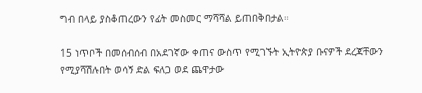ግብ በላይ ያስቆጠረውን የፊት መስመር ማሻሻል ይጠበቅበታል።

15 ነጥቦች በመሰብሰብ በአደገኛው ቀጠና ውስጥ የሚገኙት ኢትዮጵያ ቡናዎች ደረጃቸውን የሚያሻሽሉበት ወሳኝ ድል ፍለጋ ወደ ጨዋታው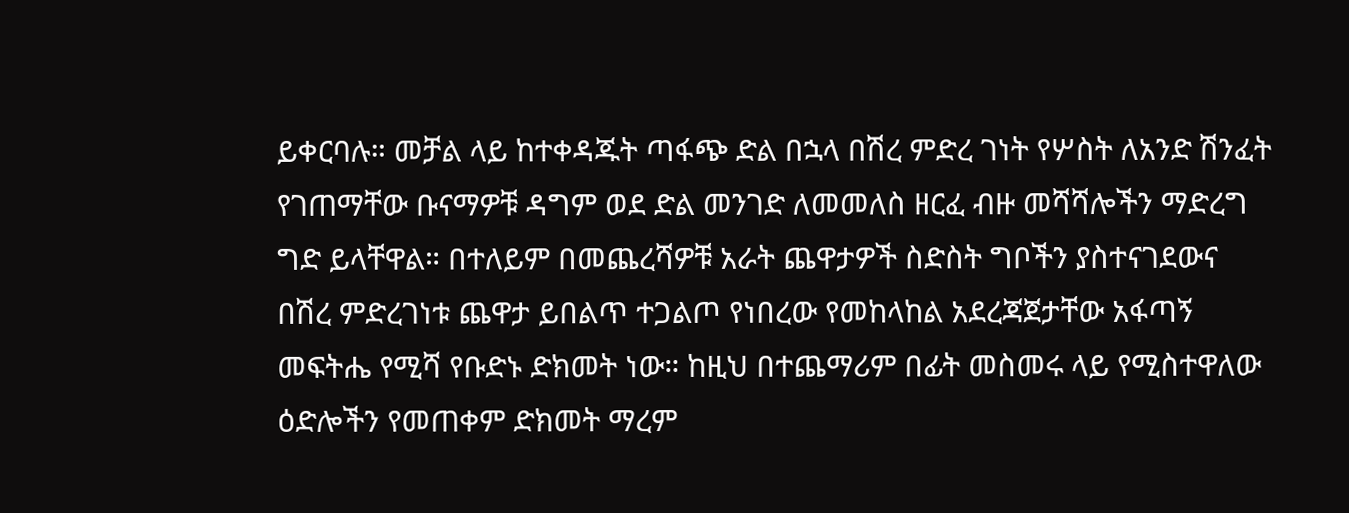ይቀርባሉ። መቻል ላይ ከተቀዳጁት ጣፋጭ ድል በኋላ በሽረ ምድረ ገነት የሦስት ለአንድ ሽንፈት የገጠማቸው ቡናማዎቹ ዳግም ወደ ድል መንገድ ለመመለስ ዘርፈ ብዙ መሻሻሎችን ማድረግ ግድ ይላቸዋል። በተለይም በመጨረሻዎቹ አራት ጨዋታዎች ስድስት ግቦችን ያስተናገደውና በሽረ ምድረገነቱ ጨዋታ ይበልጥ ተጋልጦ የነበረው የመከላከል አደረጃጀታቸው አፋጣኝ መፍትሔ የሚሻ የቡድኑ ድክመት ነው። ከዚህ በተጨማሪም በፊት መስመሩ ላይ የሚስተዋለው ዕድሎችን የመጠቀም ድክመት ማረም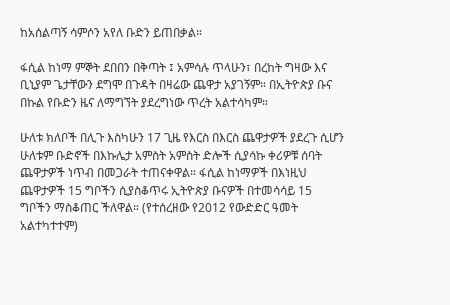ከአሰልጣኝ ሳምሶን አየለ ቡድን ይጠበቃል።

ፋሲል ከነማ ምኞት ደበበን በቅጣት ፤ አምሳሉ ጥላሁን፣ በረከት ግዛው እና ቢኒያም ጌታቸውን ደግሞ በጉዳት በዛሬው ጨዋታ አያገኝም። በኢትዮጵያ ቡና በኩል የቡድን ዜና ለማግኘት ያደረግነው ጥረት አልተሳካም።

ሁለቱ ክለቦች በሊጉ እስካሁን 17 ጊዜ የእርስ በእርስ ጨዋታዎች ያደረጉ ሲሆን ሁለቱም ቡድኖች በእኩሌታ አምስት አምስት ድሎች ሲያሳኩ ቀሪዎቹ ሰባት ጨዋታዎች ነጥብ በመጋራት ተጠናቀዋል። ፋሲል ከነማዎች በእነዚህ ጨዋታዎች 15 ግቦችን ሲያስቆጥሩ ኢትዮጵያ ቡናዎች በተመሳሳይ 15 ግቦችን ማስቆጠር ችለዋል። (የተሰረዘው የ2012 የውድድር ዓመት አልተካተተም)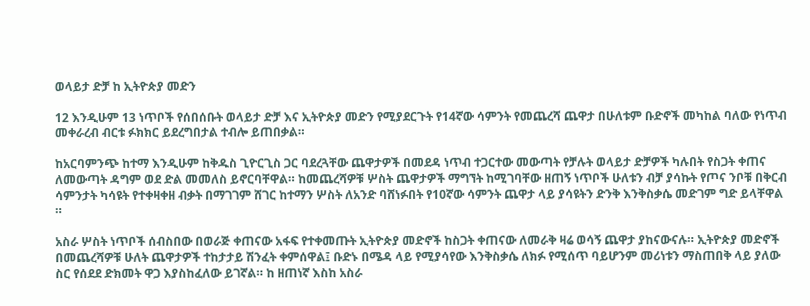ወላይታ ድቻ ከ ኢትዮጵያ መድን

12 እንዲሁም 13 ነጥቦች የሰበሰቡት ወላይታ ድቻ እና ኢትዮጵያ መድን የሚያደርጉት የ14ኛው ሳምንት የመጨረሻ ጨዋታ በሁለቱም ቡድኖች መካከል ባለው የነጥብ መቀራረብ ብርቱ ፉክክር ይደረግበታል ተብሎ ይጠበቃል።

ከአርባምንጭ ከተማ እንዲሁም ከቅዱስ ጊዮርጊስ ጋር ባደረጓቸው ጨዋታዎች በመደዳ ነጥብ ተጋርተው መውጣት የቻሉት ወላይታ ድቻዎች ካሉበት የስጋት ቀጠና ለመውጣት ዳግም ወደ ድል መመለስ ይኖርባቸዋል። ከመጨረሻዎቹ ሦስት ጨዋታዎች ማግኘት ከሚገባቸው ዘጠኝ ነጥቦች ሁለቱን ብቻ ያሳኩት የጦና ንቦቹ በቅርብ ሳምንታት ካሳዩት የተቀዛቀዘ ብቃት በማገገም ሸገር ከተማን ሦስት ለአንድ ባሸነፉበት የ10ኛው ሳምንት ጨዋታ ላይ ያሳዩትን ድንቅ እንቅስቃሴ መድገም ግድ ይላቸዋል ።

አስራ ሦስት ነጥቦች ሰብስበው በወራጅ ቀጠናው አፋፍ የተቀመጡት ኢትዮጵያ መድኖች ከስጋት ቀጠናው ለመራቅ ዛሬ ወሳኝ ጨዋታ ያከናውናሉ። ኢትዮጵያ መድኖች በመጨረሻዎቹ ሁለት ጨዋታዎች ተከታታይ ሽንፈት ቀምሰዋል፤ ቡድኑ በሜዳ ላይ የሚያሳየው እንቅስቃሴ ለክፉ የሚሰጥ ባይሆንም መሪነቱን ማስጠበቅ ላይ ያለው ስር የሰደደ ድክመት ዋጋ እያስከፈለው ይገኛል። ከ ዘጠነኛ እስከ አስራ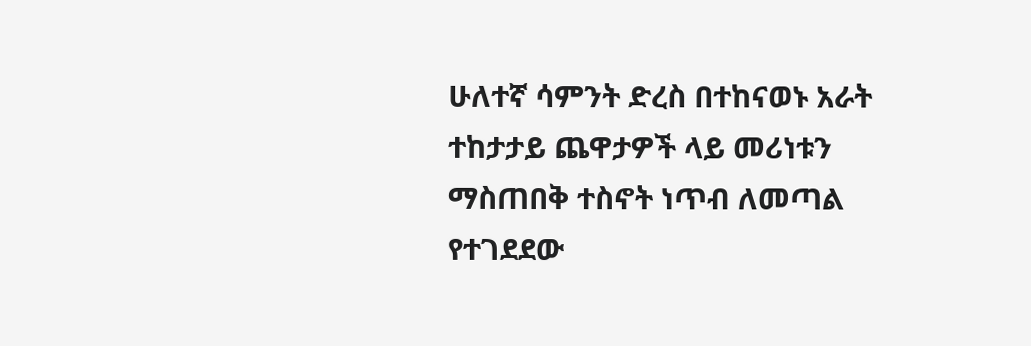ሁለተኛ ሳምንት ድረስ በተከናወኑ አራት ተከታታይ ጨዋታዎች ላይ መሪነቱን ማስጠበቅ ተስኖት ነጥብ ለመጣል የተገደደው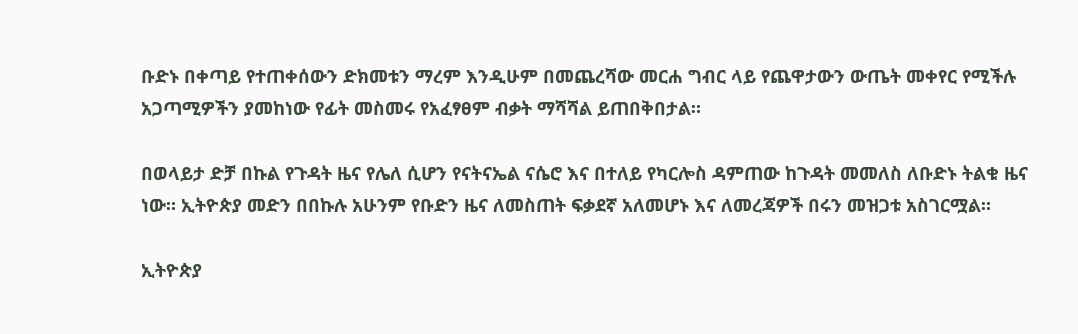ቡድኑ በቀጣይ የተጠቀሰውን ድክመቱን ማረም እንዲሁም በመጨረሻው መርሐ ግብር ላይ የጨዋታውን ውጤት መቀየር የሚችሉ አጋጣሚዎችን ያመከነው የፊት መስመሩ የአፈፃፀም ብቃት ማሻሻል ይጠበቅበታል።

በወላይታ ድቻ በኩል የጉዳት ዜና የሌለ ሲሆን የናትናኤል ናሴሮ እና በተለይ የካርሎስ ዳምጠው ከጉዳት መመለስ ለቡድኑ ትልቁ ዜና ነው። ኢትዮጵያ መድን በበኩሉ አሁንም የቡድን ዜና ለመስጠት ፍቃደኛ አለመሆኑ እና ለመረጃዎች በሩን መዝጋቱ አስገርሟል።

ኢትዮጵያ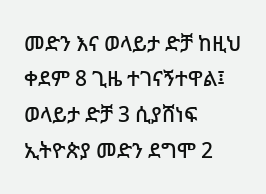መድን እና ወላይታ ድቻ ከዚህ ቀደም 8 ጊዜ ተገናኝተዋል፤ ወላይታ ድቻ 3 ሲያሸነፍ ኢትዮጵያ መድን ደግሞ 2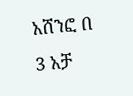አሸንፎ በ 3 አቻ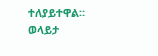ተለያይተዋል። ወላይታ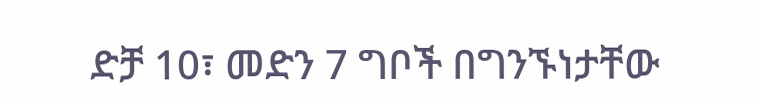ድቻ 10፣ መድን 7 ግቦች በግንኙነታቸው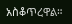አስቆጥረዋል።